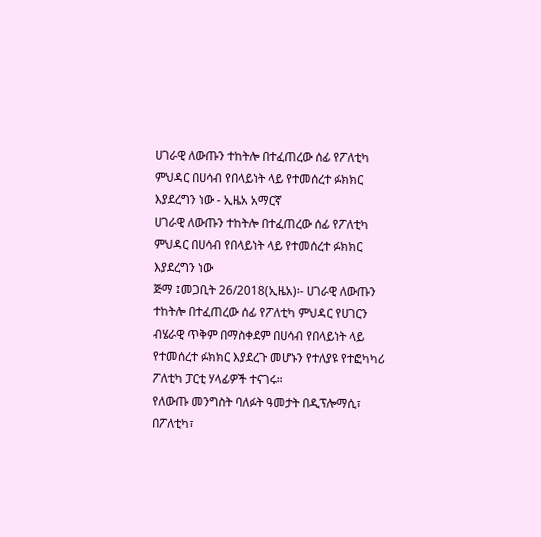ሀገራዊ ለውጡን ተከትሎ በተፈጠረው ሰፊ የፖለቲካ ምህዳር በሀሳብ የበላይነት ላይ የተመሰረተ ፉክክር እያደረግን ነው - ኢዜአ አማርኛ
ሀገራዊ ለውጡን ተከትሎ በተፈጠረው ሰፊ የፖለቲካ ምህዳር በሀሳብ የበላይነት ላይ የተመሰረተ ፉክክር እያደረግን ነው
ጅማ ፤መጋቢት 26/2018(ኢዜአ)፡- ሀገራዊ ለውጡን ተከትሎ በተፈጠረው ሰፊ የፖለቲካ ምህዳር የሀገርን ብሄራዊ ጥቅም በማስቀደም በሀሳብ የበላይነት ላይ የተመሰረተ ፉክክር እያደረጉ መሆኑን የተለያዩ የተፎካካሪ ፖለቲካ ፓርቲ ሃላፊዎች ተናገሩ።
የለውጡ መንግስት ባለፉት ዓመታት በዲፕሎማሲ፣ በፖለቲካ፣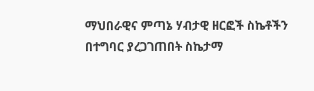ማህበራዊና ምጣኔ ሃብታዊ ዘርፎች ስኬቶችን በተግባር ያረጋገጠበት ስኬታማ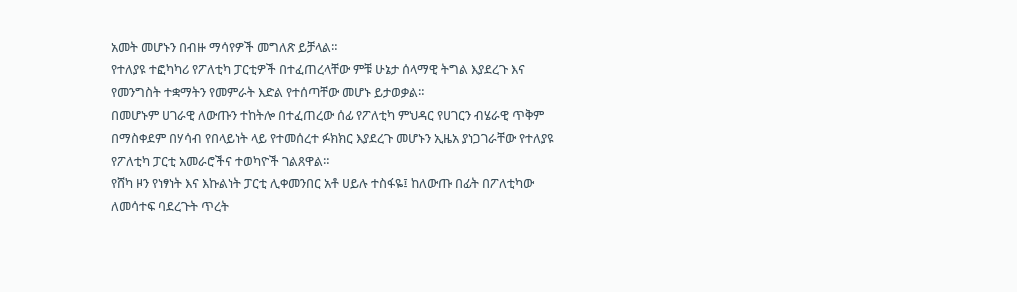አመት መሆኑን በብዙ ማሳየዎች መግለጽ ይቻላል።
የተለያዩ ተፎካካሪ የፖለቲካ ፓርቲዎች በተፈጠረላቸው ምቹ ሁኔታ ሰላማዊ ትግል እያደረጉ እና የመንግስት ተቋማትን የመምራት እድል የተሰጣቸው መሆኑ ይታወቃል።
በመሆኑም ሀገራዊ ለውጡን ተከትሎ በተፈጠረው ሰፊ የፖለቲካ ምህዳር የሀገርን ብሄራዊ ጥቅም በማስቀደም በሃሳብ የበላይነት ላይ የተመሰረተ ፉክክር እያደረጉ መሆኑን ኢዜአ ያነጋገራቸው የተለያዩ የፖለቲካ ፓርቲ አመራሮችና ተወካዮች ገልጸዋል።
የሸካ ዞን የነፃነት እና እኩልነት ፓርቲ ሊቀመንበር አቶ ሀይሉ ተስፋዬ፤ ከለውጡ በፊት በፖለቲካው ለመሳተፍ ባደረጉት ጥረት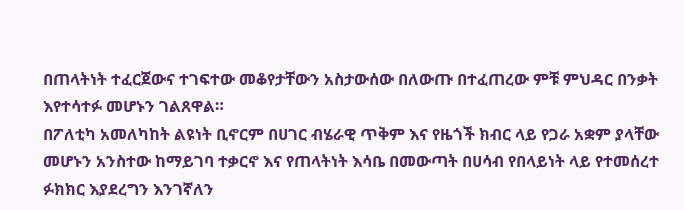በጠላትነት ተፈርጀውና ተገፍተው መቆየታቸውን አስታውሰው በለውጡ በተፈጠረው ምቹ ምህዳር በንቃት እየተሳተፉ መሆኑን ገልጸዋል።
በፖለቲካ አመለካከት ልዩነት ቢኖርም በሀገር ብሄራዊ ጥቅም እና የዜጎች ክብር ላይ የጋራ አቋም ያላቸው መሆኑን አንስተው ከማይገባ ተቃርኖ እና የጠላትነት እሳቤ በመውጣት በሀሳብ የበላይነት ላይ የተመሰረተ ፉክክር እያደረግን እንገኛለን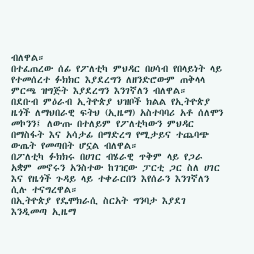ብለዋል።
በተፈጠረው ሰፊ የፖለቲካ ምህዳር በሀሳብ የበላይነት ላይ የተመሰረተ ፉክክር እያደረግን ለዘንድሮውም ጠቅላላ ምርጫ ዝግጅት እያደረግን እንገኛለን ብለዋል።
በደቡብ ምዕራብ ኢትዮጵያ ህዝቦች ክልል የኢትዮጵያ ዜጎች ለማህበራዊ ፍትህ (ኢዜማ) አስተባባሪ አቶ ሰለሞን መኮንን፤ ለውጡ በተለይም የፖለቲካውን ምህዳር በማስፋት እና አሳታፊ በማድረግ የሚታይና ተጨባጭ ውጤት የመጣበት ሆኗል ብለዋል።
በፖለቲካ ፉክክሩ በሀገር ብሄራዊ ጥቅም ላይ የጋራ አቋም መኖሩን አንስተው ከገዢው ፓርቲ ጋር ስለ ሀገር እና የዜጎች ጉዳይ ላይ ተቀራርበን እየሰራን እንገኛለን ሲሉ ተናግረዋል።
በኢትዮጵያ የዴሞክራሲ ስርአት ግንባታ እያደገ እንዲመጣ ኢዜማ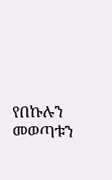የበኩሉን መወጣቱን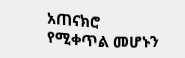አጠናክሮ የሚቀጥል መሆኑን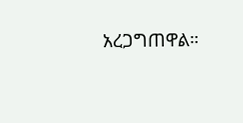አረጋግጠዋል።